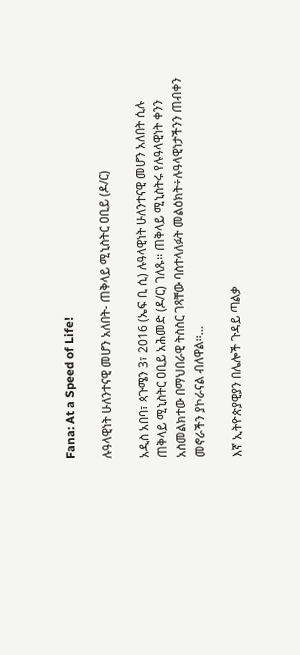Fana: At a Speed of Life!

ሉዓላዊነት ሁለንተናዊ መሆን አለበት- ጠቅላይ ሚኒስትር ዐቢይ (ዶ/ር)

አዲስ አበባ፣ ጳጉሜን 3፣ 2016 (ኤፍ ቢ ሲ) ሉዓላዊነት ሁለንተናዊ መሆን አለበት ሲሉ ጠቅላይ ሚኒስትር ዐቢይ አሕመድ (ዶ/ር) ገለጹ፡፡ ጠቅላይ ሚኒስትሩ የሉዓላዊነት ቀንን አስመልክተው በማህበራዊ ትስስር ገጻቸው ባስተላለፉት መልዕክት÷ሉዓላዊነታችንን ጠብቀን መኖራችን ያኮራናል ብለዋል፡፡…

እኛ ኢትዮጵያዊያን በሌሎች ጉዳይ ጣልቃ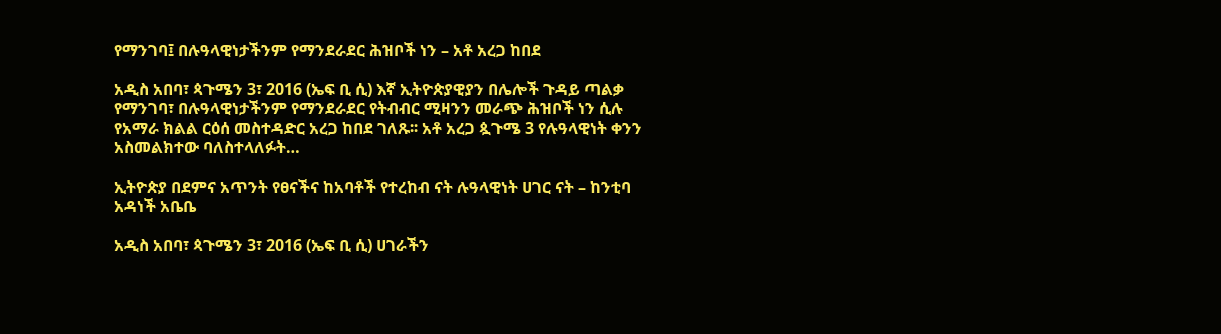የማንገባ፤ በሉዓላዊነታችንም የማንደራደር ሕዝቦች ነን – አቶ አረጋ ከበደ

አዲስ አበባ፣ ጳጉሜን 3፣ 2016 (ኤፍ ቢ ሲ) እኛ ኢትዮጵያዊያን በሌሎች ጉዳይ ጣልቃ የማንገባ፣ በሉዓላዊነታችንም የማንደራደር የትብብር ሚዛንን መራጭ ሕዝቦች ነን ሲሉ የአማራ ክልል ርዕሰ መስተዳድር አረጋ ከበደ ገለጹ፡፡ አቶ አረጋ ጷጉሜ 3 የሉዓላዊነት ቀንን አስመልክተው ባለስተላለፉት…

ኢትዮጵያ በደምና አጥንት የፀናችና ከአባቶች የተረከብ ናት ሉዓላዊነት ሀገር ናት – ከንቲባ አዳነች አቤቤ

አዲስ አበባ፣ ጳጉሜን 3፣ 2016 (ኤፍ ቢ ሲ) ሀገራችን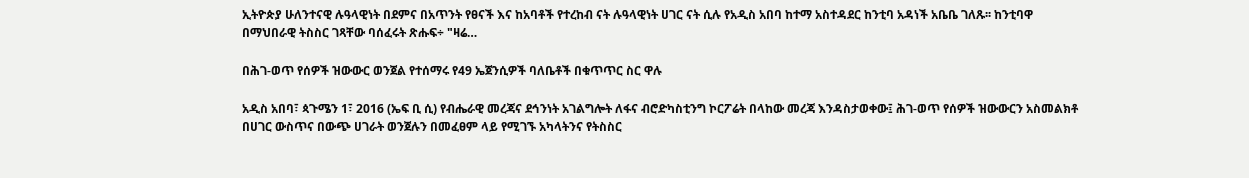ኢትዮጵያ ሁለንተናዊ ሉዓላዊነት በደምና በአጥንት የፀናች እና ከአባቶች የተረከብ ናት ሉዓላዊነት ሀገር ናት ሲሉ የአዲስ አበባ ከተማ አስተዳደር ከንቲባ አዳነች አቤቤ ገለጹ፡፡ ከንቲባዋ በማህበራዊ ትስስር ገጻቸው ባሰፈሩት ጽሑፍ÷ "ዛሬ…

በሕገ-ወጥ የሰዎች ዝውውር ወንጀል የተሰማሩ የ49 ኤጀንሲዎች ባለቤቶች በቁጥጥር ስር ዋሉ

አዲስ አበባ፣ ጳጉሜን 1፣ 2016 (ኤፍ ቢ ሲ) የብሔራዊ መረጃና ደኅንነት አገልግሎት ለፋና ብሮድካስቲንግ ኮርፖሬት በላከው መረጃ እንዳስታወቀው፤ ሕገ-ወጥ የሰዎች ዝውውርን አስመልክቶ በሀገር ውስጥና በውጭ ሀገራት ወንጀሉን በመፈፀም ላይ የሚገኙ አካላትንና የትስስር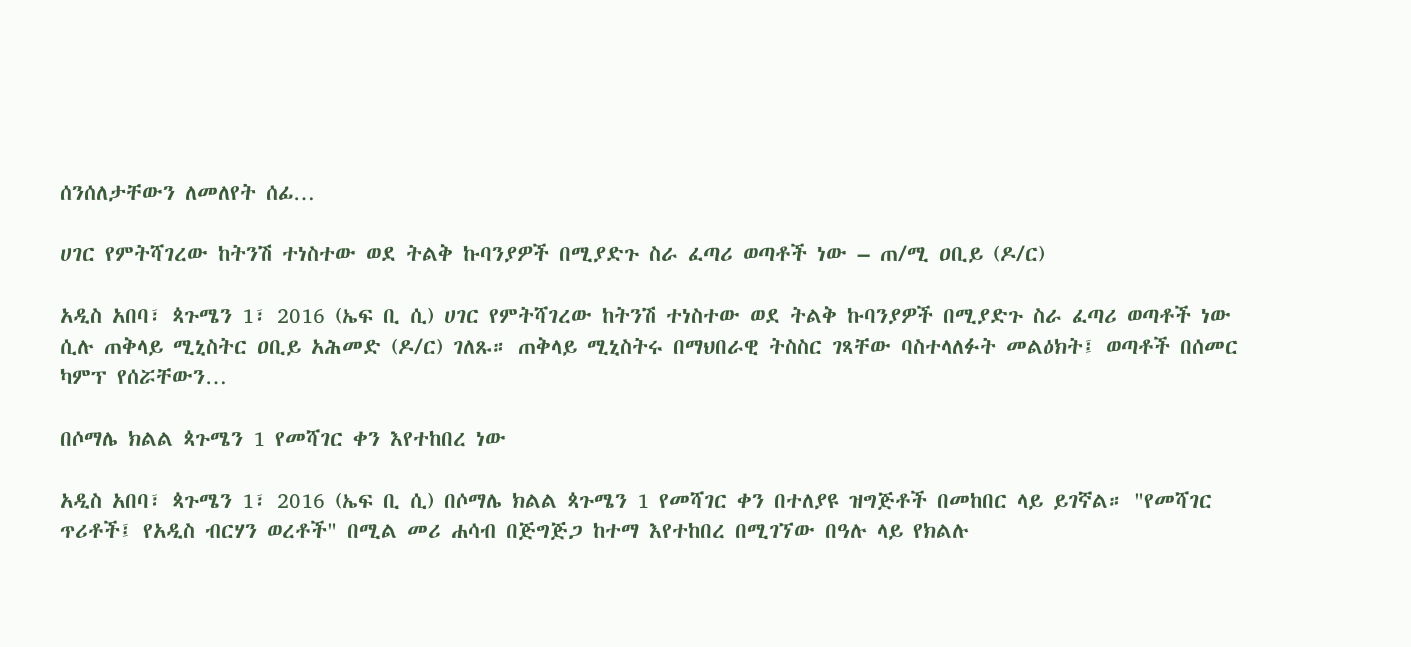ሰንሰለታቸውን ለመለየት ሰፊ…

ሀገር የምትሻገረው ከትንሽ ተነስተው ወደ ትልቅ ኩባንያዎች በሚያድጉ ስራ ፈጣሪ ወጣቶች ነው – ጠ/ሚ ዐቢይ (ዶ/ር)

አዲስ አበባ፣ ጳጉሜን 1፣ 2016 (ኤፍ ቢ ሲ) ሀገር የምትሻገረው ከትንሽ ተነስተው ወደ ትልቅ ኩባንያዎች በሚያድጉ ስራ ፈጣሪ ወጣቶች ነው ሲሉ ጠቅላይ ሚኒስትር ዐቢይ አሕመድ (ዶ/ር) ገለጹ። ጠቅላይ ሚኒስትሩ በማህበራዊ ትስስር ገጻቸው ባስተላለፉት መልዕክት፤ ወጣቶች በሰመር ካምፕ የሰሯቸውን…

በሶማሌ ክልል ጳጉሜን 1 የመሻገር ቀን እየተከበረ ነው

አዲስ አበባ፣ ጳጉሜን 1፣ 2016 (ኤፍ ቢ ሲ) በሶማሌ ክልል ጳጉሜን 1 የመሻገር ቀን በተለያዩ ዝግጅቶች በመከበር ላይ ይገኛል። "የመሻገር ጥሪቶች፤ የአዲስ ብርሃን ወረቶች" በሚል መሪ ሐሳብ በጅግጅጋ ከተማ እየተከበረ በሚገኘው በዓሉ ላይ የክልሉ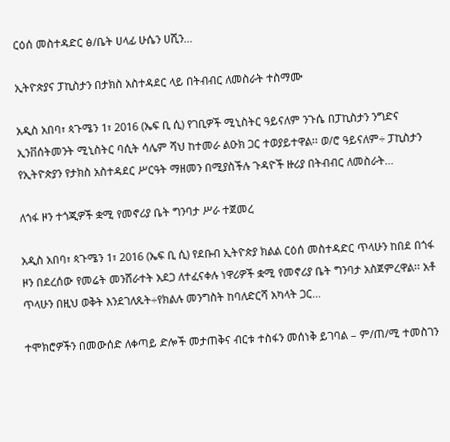ርዕሰ መስተዳድር ፅ/ቤት ሀላፊ ሁሴን ሀሺን…

ኢትዮጵያና ፓኪስታን በታክስ አስተዳደር ላይ በትብብር ለመስራት ተስማሙ

አዲስ አበባ፣ ጳጉሜን 1፣ 2016 (ኤፍ ቢ ሲ) የገቢዎች ሚኒስትር ዓይናለም ንጉሴ በፓኪስታን ንግድና ኢንቨሰትመንት ሚኒስትር ባሲት ሳሌም ሻህ ከተመራ ልዑክ ጋር ተወያይተዋል፡፡ ወ/ሮ ዓይናለም÷ ፓኪስታን የኢትዮጵያን የታክስ አስተዳደር ሥርዓት ማዘመን በሚያስችሉ ጉዳዮች ዙሪያ በትብብር ለመስራት…

ለጎፋ ዞን ተጎጂዎች ቋሚ የመኖሪያ ቤት ግንባታ ሥራ ተጀመረ

አዲስ አበባ፣ ጳጉሜን 1፣ 2016 (ኤፍ ቢ ሲ) የደቡብ ኢትዮጵያ ክልል ርዕሰ መስተዳድር ጥላሁን ከበደ በጎፋ ዞን በደረሰው የመሬት መንሸራተት አደጋ ለተፈናቀሉ ነዋሪዎች ቋሚ የመኖሪያ ቤት ግንባታ አስጀምረዋል፡፡ አቶ ጥላሁን በዚህ ወቅት እንደገለጹት÷የክልሉ መንግስት ከባለድርሻ አካላት ጋር…

ተሞክሮዎችን በመውሰድ ለቀጣይ ድሎች መታጠቅና ብርቱ ተስፋን መሰነቅ ይገባል – ም/ጠ/ሚ ተመስገን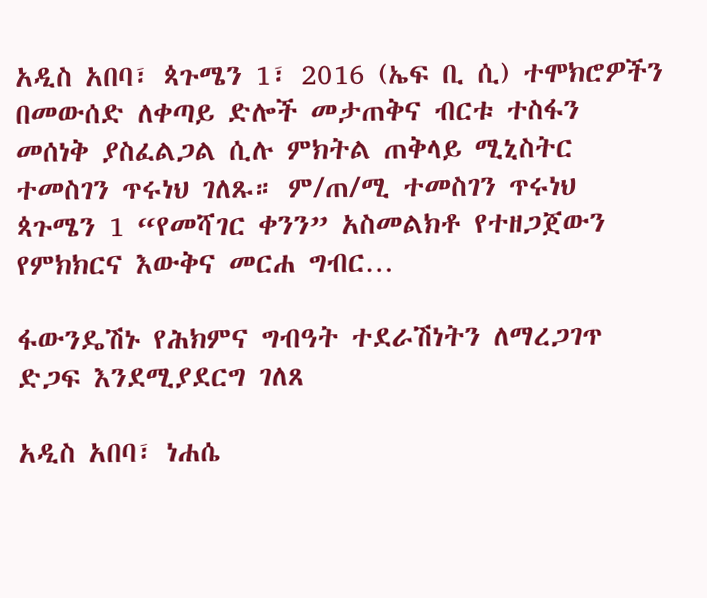አዲስ አበባ፣ ጳጉሜን 1፣ 2016 (ኤፍ ቢ ሲ) ተሞክሮዎችን በመውሰድ ለቀጣይ ድሎች መታጠቅና ብርቱ ተስፋን መሰነቅ ያስፈልጋል ሲሉ ምክትል ጠቅላይ ሚኒስትር ተመስገን ጥሩነህ ገለጹ። ም/ጠ/ሚ ተመስገን ጥሩነህ ጳጉሜን 1 “የመሻገር ቀንን” አስመልክቶ የተዘጋጀውን የምክክርና እውቅና መርሐ ግብር…

ፋውንዴሽኑ የሕክምና ግብዓት ተደራሽነትን ለማረጋገጥ ድጋፍ እንደሚያደርግ ገለጸ

አዲስ አበባ፣ ነሐሴ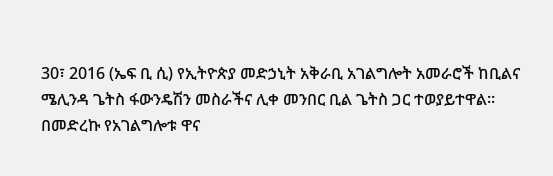30፣ 2016 (ኤፍ ቢ ሲ) የኢትዮጵያ መድኃኒት አቅራቢ አገልግሎት አመራሮች ከቢልና ሜሊንዳ ጌትስ ፋውንዴሽን መስራችና ሊቀ መንበር ቢል ጌትስ ጋር ተወያይተዋል፡፡ በመድረኩ የአገልግሎቱ ዋና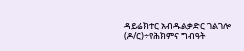ዳይሬክተር አብዱልቃድር ገልገሎ (ዶ/ር)÷የሕክምና ግብዓት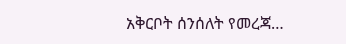አቅርቦት ሰንሰለት የመረጃ…